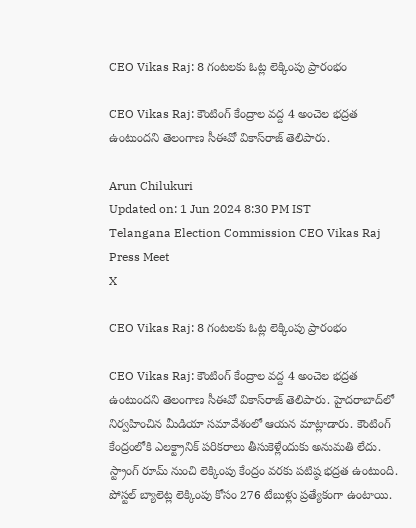CEO Vikas Raj: 8 గంటలకు ఓట్ల లెక్కింపు ప్రారంభం

CEO Vikas Raj: కౌంటింగ్‌ కేంద్రాల వద్ద 4 అంచెల భద్రత ఉంటుందని తెలంగాణ సీఈవో వికాస్‌రాజ్‌ తెలిపారు.

Arun Chilukuri
Updated on: 1 Jun 2024 8:30 PM IST
Telangana Election Commission CEO Vikas Raj Press Meet
X

CEO Vikas Raj: 8 గంటలకు ఓట్ల లెక్కింపు ప్రారంభం

CEO Vikas Raj: కౌంటింగ్‌ కేంద్రాల వద్ద 4 అంచెల భద్రత ఉంటుందని తెలంగాణ సీఈవో వికాస్‌రాజ్‌ తెలిపారు. హైదరాబాద్‌లో నిర్వహించిన మీడియా సమావేశంలో ఆయన మాట్లాడారు. కౌంటింగ్‌ కేంద్రంలోకి ఎలక్ట్రానిక్‌ పరికరాలు తీసుకెళ్లేందుకు అనుమతి లేదు. స్ట్రాంగ్‌ రూమ్‌ నుంచి లెక్కింపు కేంద్రం వరకు పటిష్ఠ భద్రత ఉంటుంది. పోస్టల్‌ బ్యాలెట్ల లెక్కింపు కోసం 276 టేబుళ్లు ప్రత్యేకంగా ఉంటాయి.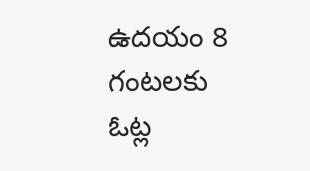ఉదయం 8 గంటలకు ఓట్ల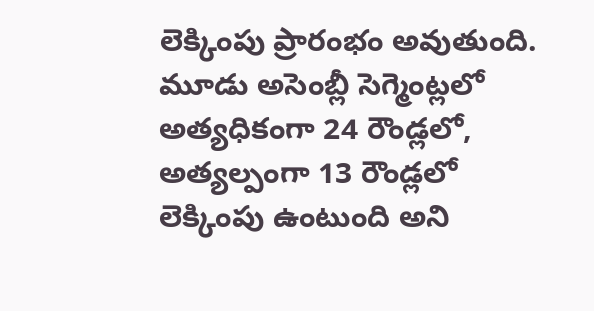లెక్కింపు ప్రారంభం అవుతుంది. మూడు అసెంబ్లీ సెగ్మెంట్లలో అత్యధికంగా 24 రౌండ్లలో, అత్యల్పంగా 13 రౌండ్లలో లెక్కింపు ఉంటుంది అని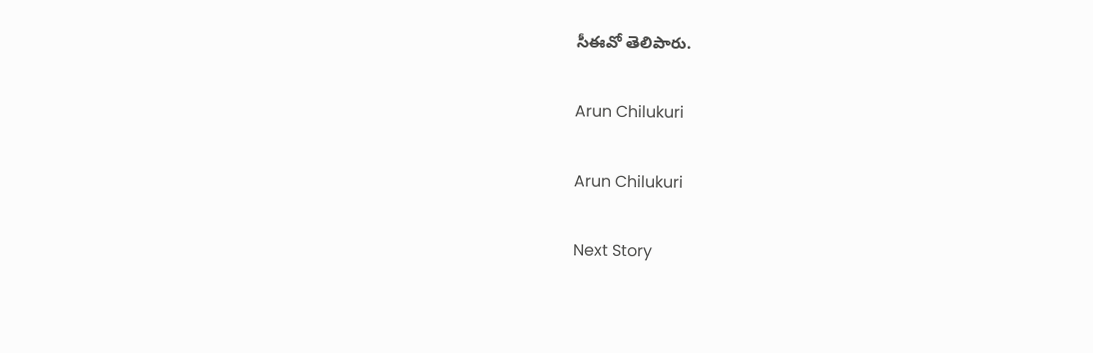సీఈవో తెలిపారు.

Arun Chilukuri

Arun Chilukuri

Next Story